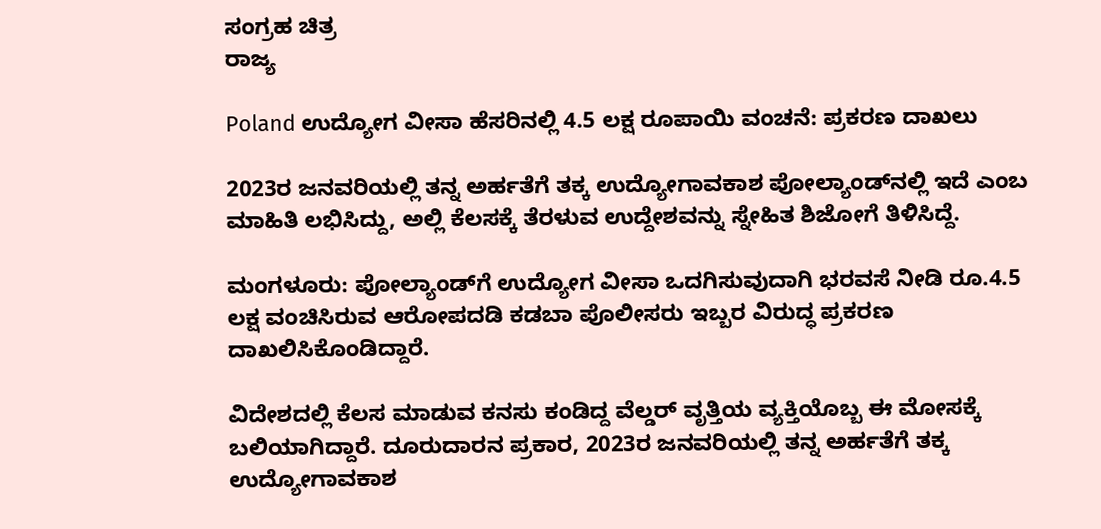ಸಂಗ್ರಹ ಚಿತ್ರ
ರಾಜ್ಯ

Poland ಉದ್ಯೋಗ ವೀಸಾ ಹೆಸರಿನಲ್ಲಿ 4.5 ಲಕ್ಷ ರೂಪಾಯಿ ವಂಚನೆ: ಪ್ರಕರಣ ದಾಖಲು

2023ರ ಜನವರಿಯಲ್ಲಿ ತನ್ನ ಅರ್ಹತೆಗೆ ತಕ್ಕ ಉದ್ಯೋಗಾವಕಾಶ ಪೋಲ್ಯಾಂಡ್‌ನಲ್ಲಿ ಇದೆ ಎಂಬ ಮಾಹಿತಿ ಲಭಿಸಿದ್ದು, ಅಲ್ಲಿ ಕೆಲಸಕ್ಕೆ ತೆರಳುವ ಉದ್ದೇಶವನ್ನು ಸ್ನೇಹಿತ ಶಿಜೋಗೆ ತಿಳಿಸಿದ್ದೆ.

ಮಂಗಳೂರು: ಪೋಲ್ಯಾಂಡ್‌ಗೆ ಉದ್ಯೋಗ ವೀಸಾ ಒದಗಿಸುವುದಾಗಿ ಭರವಸೆ ನೀಡಿ ರೂ.4.5 ಲಕ್ಷ ವಂಚಿಸಿರುವ ಆರೋಪದಡಿ ಕಡಬಾ ಪೊಲೀಸರು ಇಬ್ಬರ ವಿರುದ್ಧ ಪ್ರಕರಣ ದಾಖಲಿಸಿಕೊಂಡಿದ್ದಾರೆ.

ವಿದೇಶದಲ್ಲಿ ಕೆಲಸ ಮಾಡುವ ಕನಸು ಕಂಡಿದ್ದ ವೆಲ್ಡರ್ ವೃತ್ತಿಯ ವ್ಯಕ್ತಿಯೊಬ್ಬ ಈ ಮೋಸಕ್ಕೆ ಬಲಿಯಾಗಿದ್ದಾರೆ. ದೂರುದಾರನ ಪ್ರಕಾರ, 2023ರ ಜನವರಿಯಲ್ಲಿ ತನ್ನ ಅರ್ಹತೆಗೆ ತಕ್ಕ ಉದ್ಯೋಗಾವಕಾಶ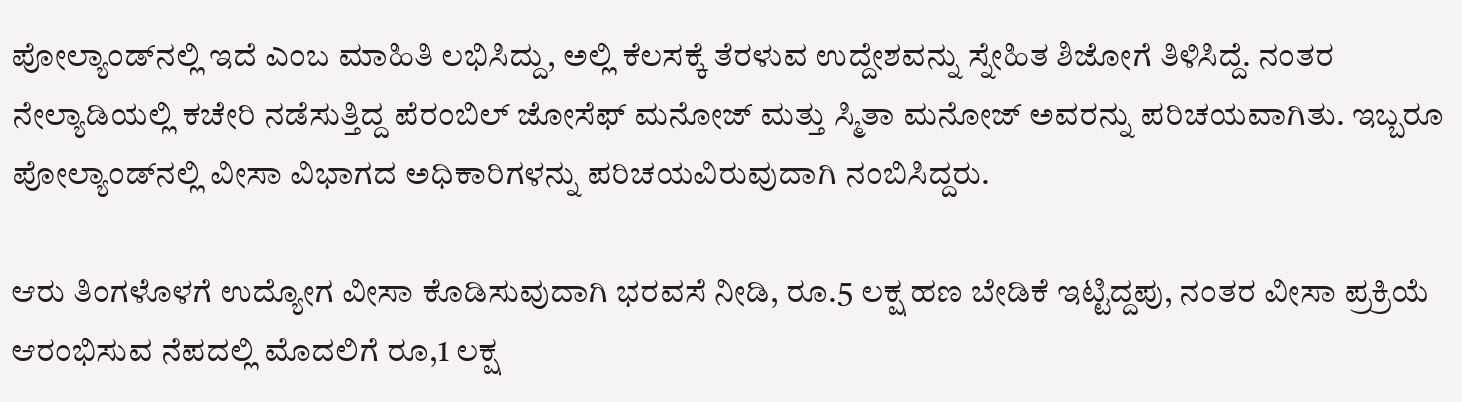ಪೋಲ್ಯಾಂಡ್‌ನಲ್ಲಿ ಇದೆ ಎಂಬ ಮಾಹಿತಿ ಲಭಿಸಿದ್ದು, ಅಲ್ಲಿ ಕೆಲಸಕ್ಕೆ ತೆರಳುವ ಉದ್ದೇಶವನ್ನು ಸ್ನೇಹಿತ ಶಿಜೋಗೆ ತಿಳಿಸಿದ್ದೆ. ನಂತರ ನೇಲ್ಯಾಡಿಯಲ್ಲಿ ಕಚೇರಿ ನಡೆಸುತ್ತಿದ್ದ ಪೆರಂಬಿಲ್ ಜೋಸೆಫ್ ಮನೋಜ್ ಮತ್ತು ಸ್ಮಿತಾ ಮನೋಜ್ ಅವರನ್ನು ಪರಿಚಯವಾಗಿತು. ಇಬ್ಬರೂ ಪೋಲ್ಯಾಂಡ್‌ನಲ್ಲಿ ವೀಸಾ ವಿಭಾಗದ ಅಧಿಕಾರಿಗಳನ್ನು ಪರಿಚಯವಿರುವುದಾಗಿ ನಂಬಿಸಿದ್ದರು.

ಆರು ತಿಂಗಳೊಳಗೆ ಉದ್ಯೋಗ ವೀಸಾ ಕೊಡಿಸುವುದಾಗಿ ಭರವಸೆ ನೀಡಿ, ರೂ.5 ಲಕ್ಷ ಹಣ ಬೇಡಿಕೆ ಇಟ್ಟಿದ್ದಪು, ನಂತರ ವೀಸಾ ಪ್ರಕ್ರಿಯೆ ಆರಂಭಿಸುವ ನೆಪದಲ್ಲಿ ಮೊದಲಿಗೆ ರೂ,1 ಲಕ್ಷ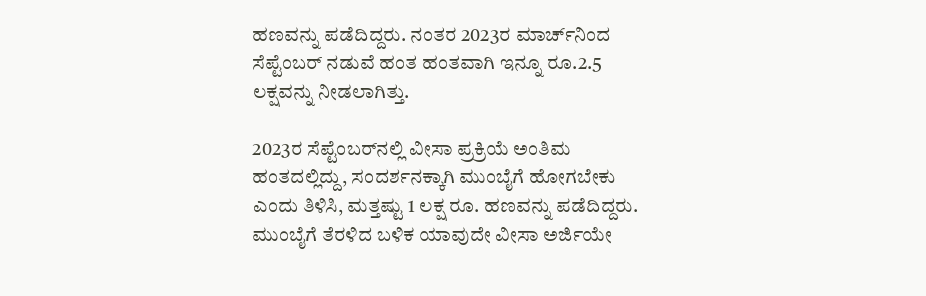ಹಣವನ್ನು ಪಡೆದಿದ್ದರು. ನಂತರ 2023ರ ಮಾರ್ಚ್‌ನಿಂದ ಸೆಪ್ಟೆಂಬರ್ ನಡುವೆ ಹಂತ ಹಂತವಾಗಿ ಇನ್ನೂ ರೂ.2.5 ಲಕ್ಷವನ್ನು ನೀಡಲಾಗಿತ್ತು.

2023ರ ಸೆಪ್ಟೆಂಬರ್‌ನಲ್ಲಿ ವೀಸಾ ಪ್ರಕ್ರಿಯೆ ಅಂತಿಮ ಹಂತದಲ್ಲಿದ್ದು, ಸಂದರ್ಶನಕ್ಕಾಗಿ ಮುಂಬೈಗೆ ಹೋಗಬೇಕು ಎಂದು ತಿಳಿಸಿ, ಮತ್ತಷ್ಟು 1 ಲಕ್ಷ ರೂ. ಹಣವನ್ನು ಪಡೆದಿದ್ದರು. ಮುಂಬೈಗೆ ತೆರಳಿದ ಬಳಿಕ ಯಾವುದೇ ವೀಸಾ ಅರ್ಜಿಯೇ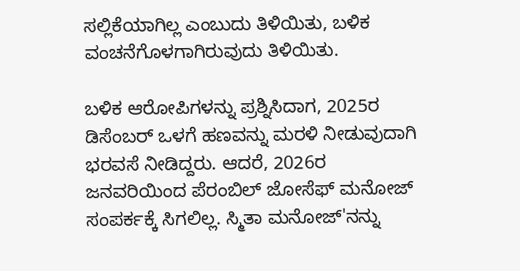ಸಲ್ಲಿಕೆಯಾಗಿಲ್ಲ ಎಂಬುದು ತಿಳಿಯಿತು, ಬಳಿಕ ವಂಚನೆಗೊಳಗಾಗಿರುವುದು ತಿಳಿಯಿತು.

ಬಳಿಕ ಆರೋಪಿಗಳನ್ನು ಪ್ರಶ್ನಿಸಿದಾಗ, 2025ರ ಡಿಸೆಂಬರ್ ಒಳಗೆ ಹಣವನ್ನು ಮರಳಿ ನೀಡುವುದಾಗಿ ಭರವಸೆ ನೀಡಿದ್ದರು. ಆದರೆ, 2026ರ ಜನವರಿಯಿಂದ ಪೆರಂಬಿಲ್ ಜೋಸೆಫ್ ಮನೋಜ್ ಸಂಪರ್ಕಕ್ಕೆ ಸಿಗಲಿಲ್ಲ. ಸ್ಮಿತಾ ಮನೋಜ್'ನನ್ನು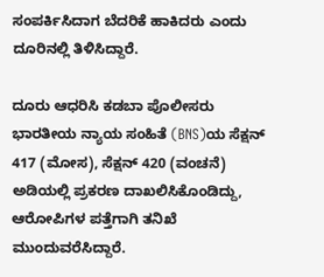ಸಂಪರ್ಕಿಸಿದಾಗ ಬೆದರಿಕೆ ಹಾಕಿದರು ಎಂದು ದೂರಿನಲ್ಲಿ ತಿಳಿಸಿದ್ದಾರೆ.

ದೂರು ಆಧರಿಸಿ ಕಡಬಾ ಪೊಲೀಸರು ಭಾರತೀಯ ನ್ಯಾಯ ಸಂಹಿತೆ (BNS)ಯ ಸೆಕ್ಷನ್ 417 (ಮೋಸ), ಸೆಕ್ಷನ್ 420 (ವಂಚನೆ) ಅಡಿಯಲ್ಲಿ ಪ್ರಕರಣ ದಾಖಲಿಸಿಕೊಂಡಿದ್ದು, ಆರೋಪಿಗಳ ಪತ್ತೆಗಾಗಿ ತನಿಖೆ ಮುಂದುವರೆಸಿದ್ದಾರೆ.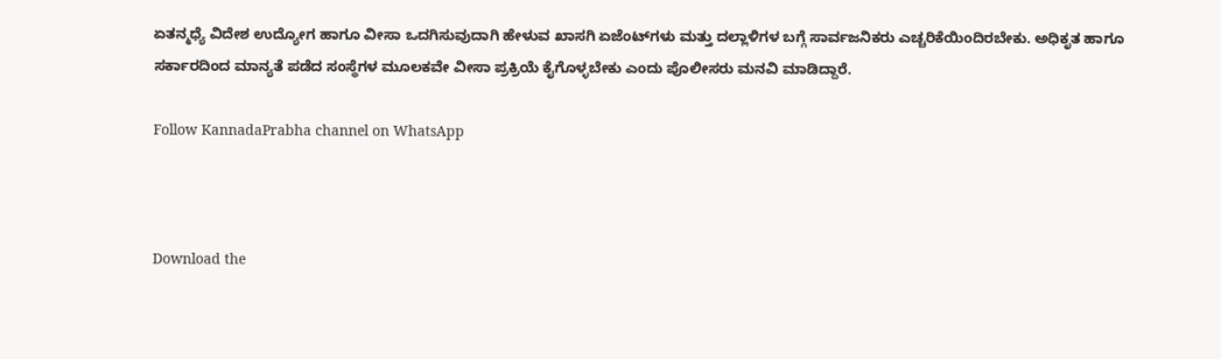ಏತನ್ಮಧ್ಯೆ ವಿದೇಶ ಉದ್ಯೋಗ ಹಾಗೂ ವೀಸಾ ಒದಗಿಸುವುದಾಗಿ ಹೇಳುವ ಖಾಸಗಿ ಏಜೆಂಟ್‌ಗಳು ಮತ್ತು ದಲ್ಲಾಳಿಗಳ ಬಗ್ಗೆ ಸಾರ್ವಜನಿಕರು ಎಚ್ಚರಿಕೆಯಿಂದಿರಬೇಕು. ಅಧಿಕೃತ ಹಾಗೂ ಸರ್ಕಾರದಿಂದ ಮಾನ್ಯತೆ ಪಡೆದ ಸಂಸ್ಥೆಗಳ ಮೂಲಕವೇ ವೀಸಾ ಪ್ರಕ್ರಿಯೆ ಕೈಗೊಳ್ಳಬೇಕು ಎಂದು ಪೊಲೀಸರು ಮನವಿ ಮಾಡಿದ್ದಾರೆ.

Follow KannadaPrabha channel on WhatsApp



Download the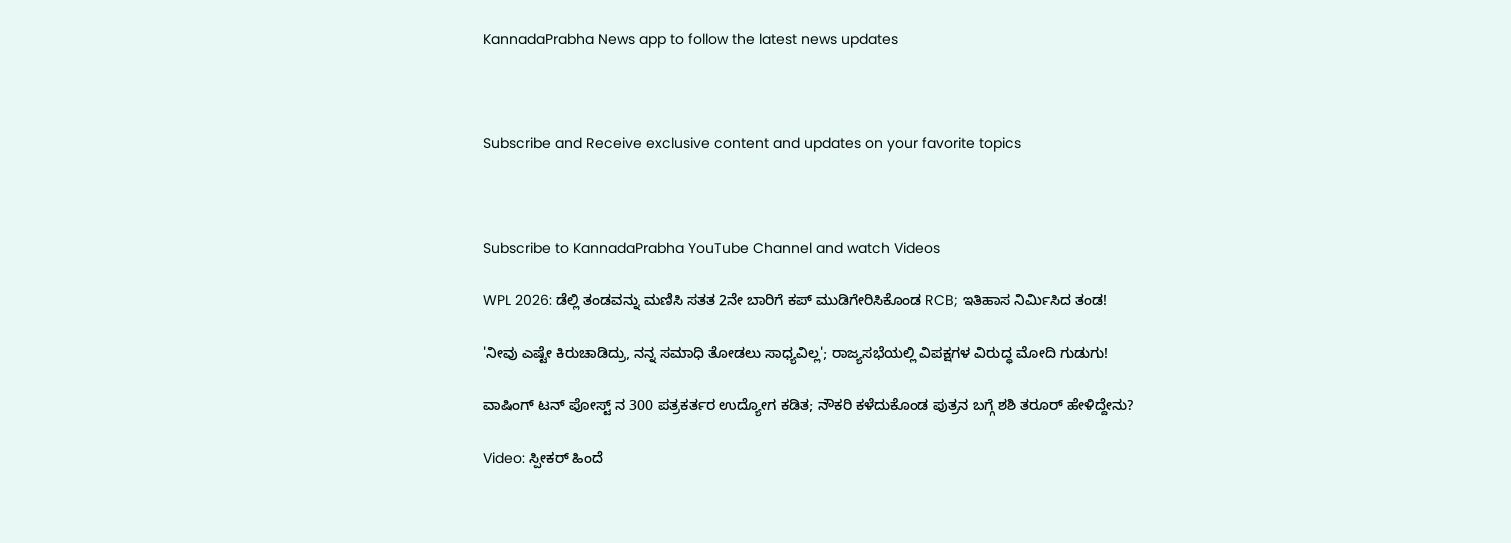KannadaPrabha News app to follow the latest news updates



Subscribe and Receive exclusive content and updates on your favorite topics



Subscribe to KannadaPrabha YouTube Channel and watch Videos

WPL 2026: ಡೆಲ್ಲಿ ತಂಡವನ್ನು ಮಣಿಸಿ ಸತತ 2ನೇ ಬಾರಿಗೆ ಕಪ್ ಮುಡಿಗೇರಿಸಿಕೊಂಡ RCB; ಇತಿಹಾಸ ನಿರ್ಮಿಸಿದ ತಂಡ!

'ನೀವು ಎಷ್ಟೇ ಕಿರುಚಾಡಿದ್ರು, ನನ್ನ ಸಮಾಧಿ ತೋಡಲು ಸಾಧ್ಯವಿಲ್ಲ'; ರಾಜ್ಯಸಭೆಯಲ್ಲಿ ವಿಪಕ್ಷಗಳ ವಿರುದ್ಧ ಮೋದಿ ಗುಡುಗು!

ವಾಷಿಂಗ್ ಟನ್ ಪೋಸ್ಟ್ ನ 300 ಪತ್ರಕರ್ತರ ಉದ್ಯೋಗ ಕಡಿತ; ನೌಕರಿ ಕಳೆದುಕೊಂಡ ಪುತ್ರನ ಬಗ್ಗೆ ಶಶಿ ತರೂರ್ ಹೇಳಿದ್ದೇನು?

Video: ಸ್ಪೀಕರ್ ಹಿಂದೆ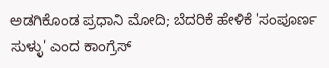ಅಡಗಿಕೊಂಡ ಪ್ರಧಾನಿ ಮೋದಿ; ಬೆದರಿಕೆ ಹೇಳಿಕೆ 'ಸಂಪೂರ್ಣ ಸುಳ್ಳು' ಎಂದ ಕಾಂಗ್ರೆಸ್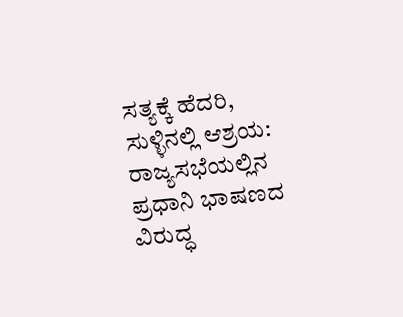ಸತ್ಯಕ್ಕೆ ಹೆದರಿ, ಸುಳ್ಳಿನಲ್ಲಿ ಆಶ್ರಯ: ರಾಜ್ಯಸಭೆಯಲ್ಲಿನ ಪ್ರಧಾನಿ ಭಾಷಣದ ವಿರುದ್ಧ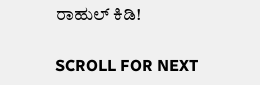ರಾಹುಲ್ ಕಿಡಿ!

SCROLL FOR NEXT